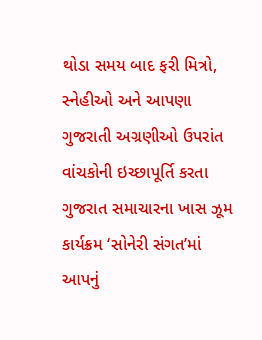થોડા સમય બાદ ફરી મિત્રો, સ્નેહીઓ અને આપણા ગુજરાતી અગ્રણીઓ ઉપરાંત વાંચકોની ઇચ્છાપૂર્તિ કરતા ગુજરાત સમાચારના ખાસ ઝૂમ કાર્યક્રમ ‘સોનેરી સંગત’માં આપનું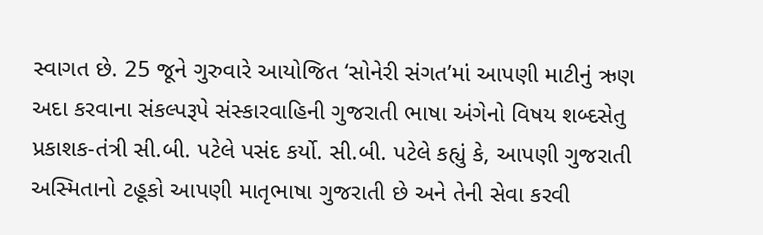સ્વાગત છે. 25 જૂને ગુરુવારે આયોજિત ‘સોનેરી સંગત’માં આપણી માટીનું ઋણ અદા કરવાના સંકલ્પરૂપે સંસ્કારવાહિની ગુજરાતી ભાષા અંગેનો વિષય શબ્દસેતુ પ્રકાશક-તંત્રી સી.બી. પટેલે પસંદ કર્યો. સી.બી. પટેલે કહ્યું કે, આપણી ગુજરાતી અસ્મિતાનો ટહૂકો આપણી માતૃભાષા ગુજરાતી છે અને તેની સેવા કરવી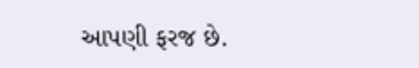આપણી ફરજ છે.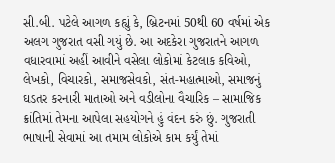સી.બી. પટેલે આગળ કહ્યું કે, બ્રિટનમાં 50થી 60 વર્ષમાં એક અલગ ગુજરાત વસી ગયું છે. આ અદકેરા ગુજરાતને આગળ વધારવામાં અહીં આવીને વસેલા લોકોમાં કેટલાક કવિઓ, લેખકો, વિચારકો, સમાજસેવકો, સંત-મહાત્માઓ, સમાજનું ઘડતર કરનારી માતાઓ અને વડીલોના વૈચારિક – સામાજિક ક્રાંતિમાં તેમના આપેલા સહયોગને હું વંદન કરું છું. ગુજરાતી ભાષાની સેવામાં આ તમામ લોકોએ કામ કર્યું તેમાં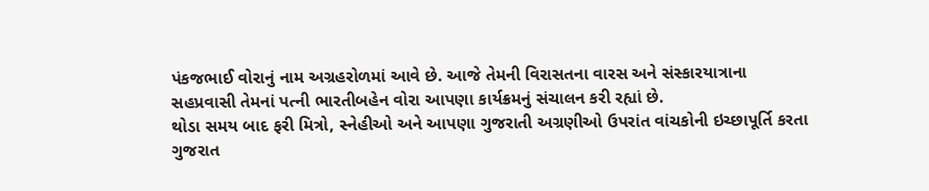પંકજભાઈ વોરાનું નામ અગ્રહરોળમાં આવે છે. આજે તેમની વિરાસતના વારસ અને સંસ્કારયાત્રાના સહપ્રવાસી તેમનાં પત્ની ભારતીબહેન વોરા આપણા કાર્યક્રમનું સંચાલન કરી રહ્યાં છે.
થોડા સમય બાદ ફરી મિત્રો, સ્નેહીઓ અને આપણા ગુજરાતી અગ્રણીઓ ઉપરાંત વાંચકોની ઇચ્છાપૂર્તિ કરતા ગુજરાત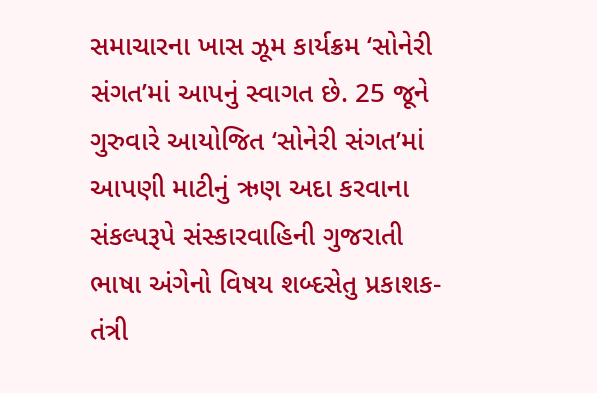સમાચારના ખાસ ઝૂમ કાર્યક્રમ ‘સોનેરી સંગત’માં આપનું સ્વાગત છે. 25 જૂને ગુરુવારે આયોજિત ‘સોનેરી સંગત’માં આપણી માટીનું ઋણ અદા કરવાના સંકલ્પરૂપે સંસ્કારવાહિની ગુજરાતી ભાષા અંગેનો વિષય શબ્દસેતુ પ્રકાશક-તંત્રી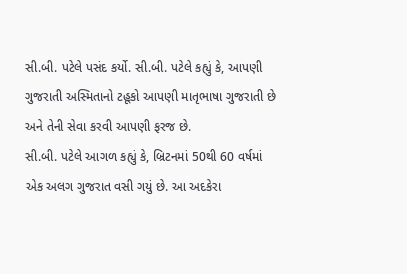સી.બી. પટેલે પસંદ કર્યો. સી.બી. પટેલે કહ્યું કે, આપણી ગુજરાતી અસ્મિતાનો ટહૂકો આપણી માતૃભાષા ગુજરાતી છે અને તેની સેવા કરવી આપણી ફરજ છે.
સી.બી. પટેલે આગળ કહ્યું કે, બ્રિટનમાં 50થી 60 વર્ષમાં એક અલગ ગુજરાત વસી ગયું છે. આ અદકેરા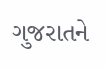ગુજરાતને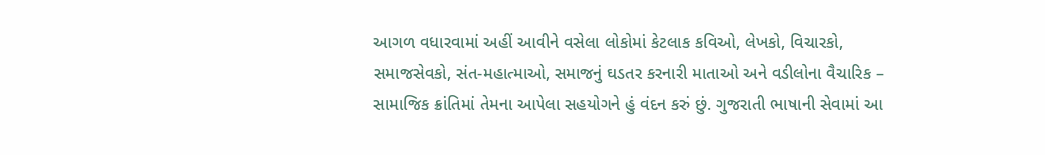આગળ વધારવામાં અહીં આવીને વસેલા લોકોમાં કેટલાક કવિઓ, લેખકો, વિચારકો, સમાજસેવકો, સંત-મહાત્માઓ, સમાજનું ઘડતર કરનારી માતાઓ અને વડીલોના વૈચારિક – સામાજિક ક્રાંતિમાં તેમના આપેલા સહયોગને હું વંદન કરું છું. ગુજરાતી ભાષાની સેવામાં આ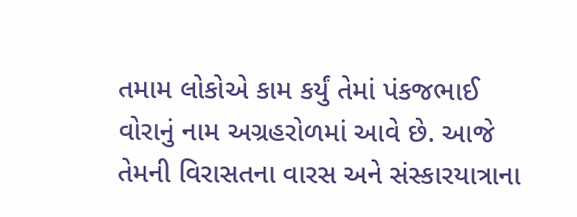તમામ લોકોએ કામ કર્યું તેમાં પંકજભાઈ વોરાનું નામ અગ્રહરોળમાં આવે છે. આજે તેમની વિરાસતના વારસ અને સંસ્કારયાત્રાના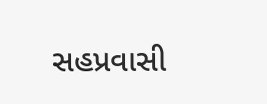સહપ્રવાસી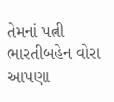તેમનાં પત્ની ભારતીબહેન વોરા આપણા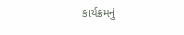કાર્યક્રમનું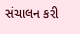સંચાલન કરી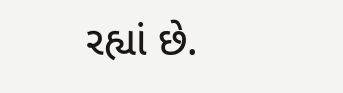રહ્યાં છે.